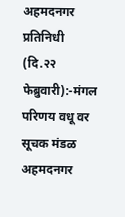अहमदनगर प्रतिनिधी (दि.२२ फेब्रुवारी):-मंगल परिणय वधू वर सूचक मंडळ अहमदनगर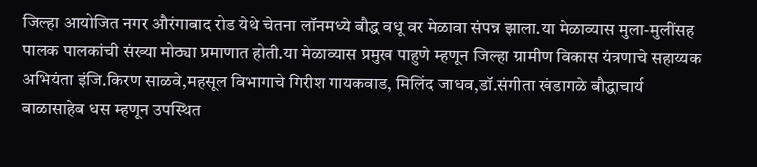जिल्हा आयोजित नगर औरंगाबाद रोड येथे चेतना लॉनमध्ये बौद्ध वधू वर मेळावा संपन्न झाला.या मेळाव्यास मुला-मुलींसह पालक पालकांची संख्या मोठ्या प्रमाणात होती.या मेळाव्यास प्रमुख पाहुणे म्हणून जिल्हा ग्रामीण विकास यंत्रणाचे सहाय्यक अभियंता इंजि.किरण साळवे,महसूल विभागाचे गिरीश गायकवाड, मिलिंद जाधव,डॉ.संगीता खंडागळे बौद्धाचार्य बाळासाहेब धस म्हणून उपस्थित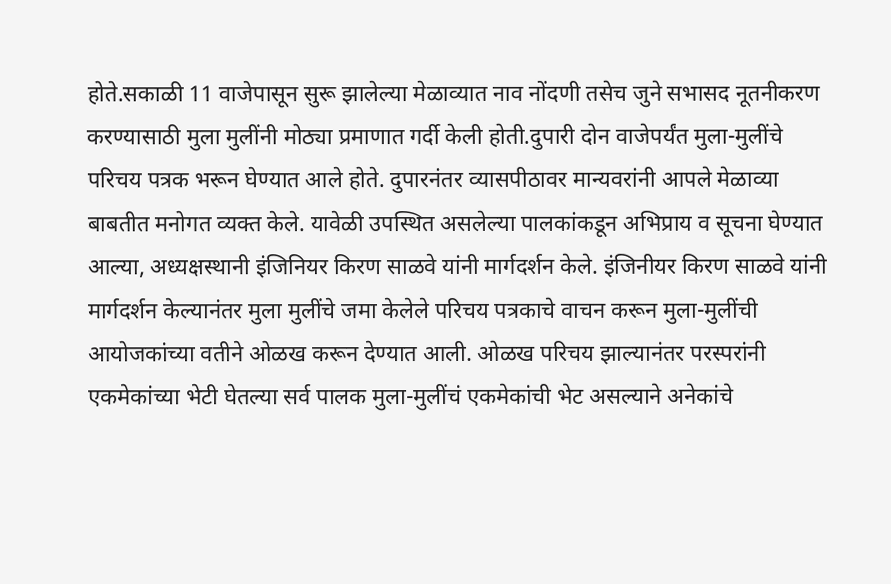होते.सकाळी 11 वाजेपासून सुरू झालेल्या मेळाव्यात नाव नोंदणी तसेच जुने सभासद नूतनीकरण करण्यासाठी मुला मुलींनी मोठ्या प्रमाणात गर्दी केली होती.दुपारी दोन वाजेपर्यंत मुला-मुलींचे परिचय पत्रक भरून घेण्यात आले होते. दुपारनंतर व्यासपीठावर मान्यवरांनी आपले मेळाव्या बाबतीत मनोगत व्यक्त केले. यावेळी उपस्थित असलेल्या पालकांकडून अभिप्राय व सूचना घेण्यात आल्या, अध्यक्षस्थानी इंजिनियर किरण साळवे यांनी मार्गदर्शन केले. इंजिनीयर किरण साळवे यांनी मार्गदर्शन केल्यानंतर मुला मुलींचे जमा केलेले परिचय पत्रकाचे वाचन करून मुला-मुलींची आयोजकांच्या वतीने ओळख करून देण्यात आली. ओळख परिचय झाल्यानंतर परस्परांनी एकमेकांच्या भेटी घेतल्या सर्व पालक मुला-मुलींचं एकमेकांची भेट असल्याने अनेकांचे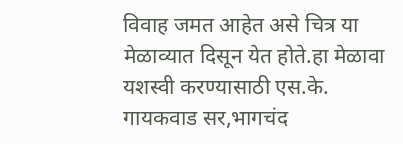विवाह जमत आहेत असे चित्र या मेळाव्यात दिसून येत होते.हा मेळावा यशस्वी करण्यासाठी एस.के. गायकवाड सर,भागचंद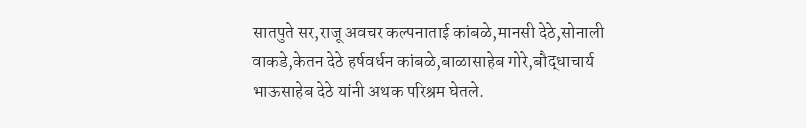सातपुते सर,राजू अवचर कल्पनाताई कांबळे,मानसी देठे,सोनाली वाकडे,केतन देठे हर्षवर्धन कांबळे,बाळासाहेब गोरे,बौद्धाचार्य भाऊसाहेब देठे यांनी अथक परिश्रम घेतले.